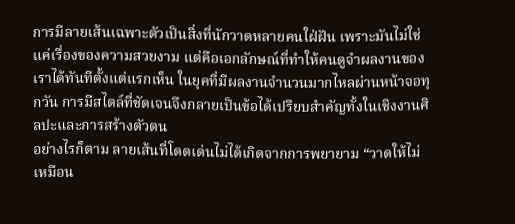การมีลายเส้นเฉพาะตัวเป็นสิ่งที่นักวาดหลายคนใฝ่ฝัน เพราะมันไม่ใช่แค่เรื่องของความสวยงาม แต่คือเอกลักษณ์ที่ทำให้คนดูจำผลงานของเราได้ทันทีตั้งแต่แรกเห็น ในยุคที่มีผลงานจำนวนมากไหลผ่านหน้าจอทุกวัน การมีสไตล์ที่ชัดเจนจึงกลายเป็นข้อได้เปรียบสำคัญทั้งในเชิงงานศิลปะและการสร้างตัวตน
อย่างไรก็ตาม ลายเส้นที่โดดเด่นไม่ได้เกิดจากการพยายาม “วาดให้ไม่เหมือน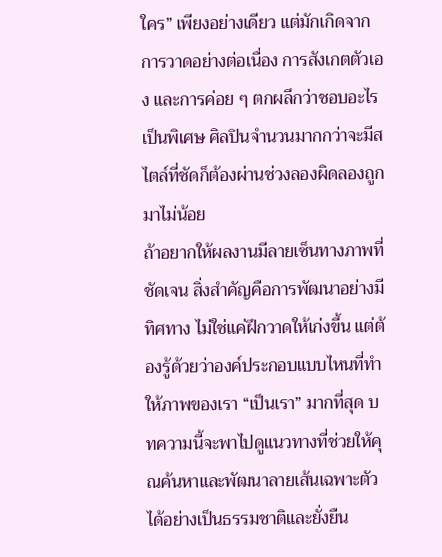ใคร” เพียงอย่างเดียว แต่มักเกิดจากการวาดอย่างต่อเนื่อง การสังเกตตัวเอง และการค่อย ๆ ตกผลึกว่าชอบอะไรเป็นพิเศษ ศิลปินจำนวนมากกว่าจะมีสไตล์ที่ชัดก็ต้องผ่านช่วงลองผิดลองถูกมาไม่น้อย
ถ้าอยากให้ผลงานมีลายเซ็นทางภาพที่ชัดเจน สิ่งสำคัญคือการพัฒนาอย่างมีทิศทาง ไม่ใช่แค่ฝึกวาดให้เก่งขึ้น แต่ต้องรู้ด้วยว่าองค์ประกอบแบบไหนที่ทำให้ภาพของเรา “เป็นเรา” มากที่สุด บทความนี้จะพาไปดูแนวทางที่ช่วยให้คุณค้นหาและพัฒนาลายเส้นเฉพาะตัวได้อย่างเป็นธรรมชาติและยั่งยืน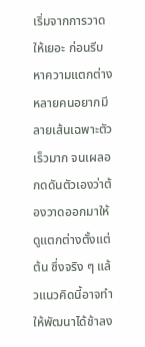เริ่มจากการวาดให้เยอะ ก่อนรีบหาความแตกต่าง
หลายคนอยากมีลายเส้นเฉพาะตัวเร็วมาก จนเผลอกดดันตัวเองว่าต้องวาดออกมาให้ดูแตกต่างตั้งแต่ต้น ซึ่งจริง ๆ แล้วแนวคิดนี้อาจทำให้พัฒนาได้ช้าลง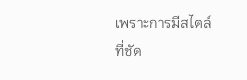เพราะการมีสไตล์ที่ชัด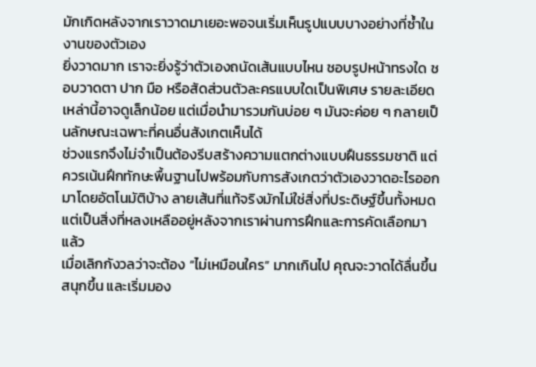มักเกิดหลังจากเราวาดมาเยอะพอจนเริ่มเห็นรูปแบบบางอย่างที่ซ้ำในงานของตัวเอง
ยิ่งวาดมาก เราจะยิ่งรู้ว่าตัวเองถนัดเส้นแบบไหน ชอบรูปหน้าทรงใด ชอบวาดตา ปาก มือ หรือสัดส่วนตัวละครแบบใดเป็นพิเศษ รายละเอียดเหล่านี้อาจดูเล็กน้อย แต่เมื่อนำมารวมกันบ่อย ๆ มันจะค่อย ๆ กลายเป็นลักษณะเฉพาะที่คนอื่นสังเกตเห็นได้
ช่วงแรกจึงไม่จำเป็นต้องรีบสร้างความแตกต่างแบบฝืนธรรมชาติ แต่ควรเน้นฝึกทักษะพื้นฐานไปพร้อมกับการสังเกตว่าตัวเองวาดอะไรออกมาโดยอัตโนมัติบ้าง ลายเส้นที่แท้จริงมักไม่ใช่สิ่งที่ประดิษฐ์ขึ้นทั้งหมด แต่เป็นสิ่งที่หลงเหลืออยู่หลังจากเราผ่านการฝึกและการคัดเลือกมาแล้ว
เมื่อเลิกกังวลว่าจะต้อง “ไม่เหมือนใคร” มากเกินไป คุณจะวาดได้ลื่นขึ้น สนุกขึ้น และเริ่มมอง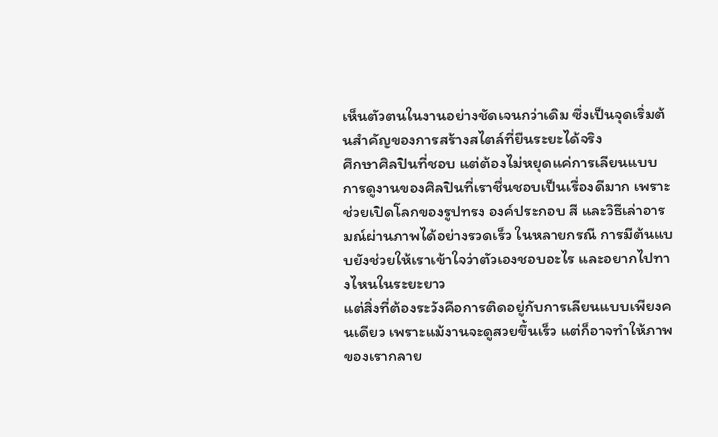เห็นตัวตนในงานอย่างชัดเจนกว่าเดิม ซึ่งเป็นจุดเริ่มต้นสำคัญของการสร้างสไตล์ที่ยืนระยะได้จริง
ศึกษาศิลปินที่ชอบ แต่ต้องไม่หยุดแค่การเลียนแบบ
การดูงานของศิลปินที่เราชื่นชอบเป็นเรื่องดีมาก เพราะช่วยเปิดโลกของรูปทรง องค์ประกอบ สี และวิธีเล่าอารมณ์ผ่านภาพได้อย่างรวดเร็ว ในหลายกรณี การมีต้นแบบยังช่วยให้เราเข้าใจว่าตัวเองชอบอะไร และอยากไปทางไหนในระยะยาว
แต่สิ่งที่ต้องระวังคือการติดอยู่กับการเลียนแบบเพียงคนเดียว เพราะแม้งานจะดูสวยขึ้นเร็ว แต่ก็อาจทำให้ภาพของเรากลาย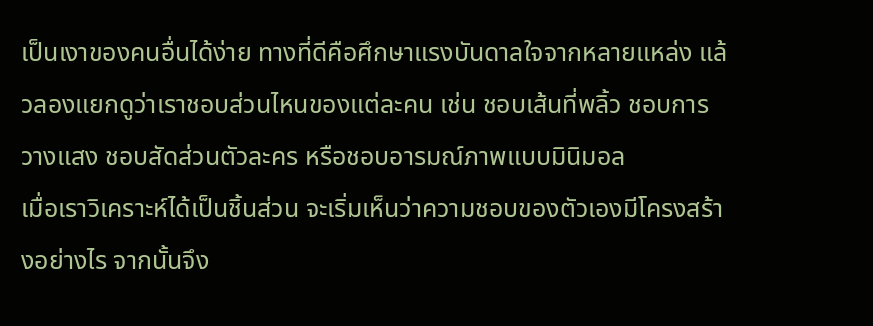เป็นเงาของคนอื่นได้ง่าย ทางที่ดีคือศึกษาแรงบันดาลใจจากหลายแหล่ง แล้วลองแยกดูว่าเราชอบส่วนไหนของแต่ละคน เช่น ชอบเส้นที่พลิ้ว ชอบการวางแสง ชอบสัดส่วนตัวละคร หรือชอบอารมณ์ภาพแบบมินิมอล
เมื่อเราวิเคราะห์ได้เป็นชิ้นส่วน จะเริ่มเห็นว่าความชอบของตัวเองมีโครงสร้างอย่างไร จากนั้นจึง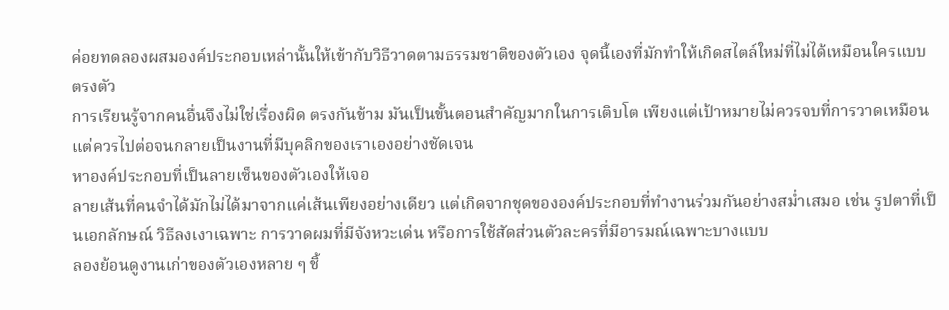ค่อยทดลองผสมองค์ประกอบเหล่านั้นให้เข้ากับวิธีวาดตามธรรมชาติของตัวเอง จุดนี้เองที่มักทำให้เกิดสไตล์ใหม่ที่ไม่ได้เหมือนใครแบบตรงตัว
การเรียนรู้จากคนอื่นจึงไม่ใช่เรื่องผิด ตรงกันข้าม มันเป็นขั้นตอนสำคัญมากในการเติบโต เพียงแต่เป้าหมายไม่ควรจบที่การวาดเหมือน แต่ควรไปต่อจนกลายเป็นงานที่มีบุคลิกของเราเองอย่างชัดเจน
หาองค์ประกอบที่เป็นลายเซ็นของตัวเองให้เจอ
ลายเส้นที่คนจำได้มักไม่ได้มาจากแค่เส้นเพียงอย่างเดียว แต่เกิดจากชุดขององค์ประกอบที่ทำงานร่วมกันอย่างสม่ำเสมอ เช่น รูปตาที่เป็นเอกลักษณ์ วิธีลงเงาเฉพาะ การวาดผมที่มีจังหวะเด่น หรือการใช้สัดส่วนตัวละครที่มีอารมณ์เฉพาะบางแบบ
ลองย้อนดูงานเก่าของตัวเองหลาย ๆ ชิ้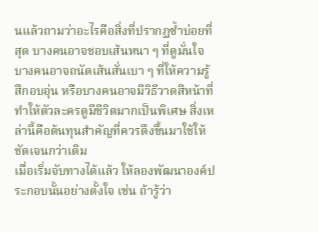นแล้วถามว่าอะไรคือสิ่งที่ปรากฏซ้ำบ่อยที่สุด บางคนอาจชอบเส้นหนา ๆ ที่ดูมั่นใจ บางคนอาจถนัดเส้นสั่นเบา ๆ ที่ให้ความรู้สึกอบอุ่น หรือบางคนอาจมีวิธีวาดสีหน้าที่ทำให้ตัวละครดูมีชีวิตมากเป็นพิเศษ สิ่งเหล่านี้คือต้นทุนสำคัญที่ควรดึงขึ้นมาใช้ให้ชัดเจนกว่าเดิม
เมื่อเริ่มจับทางได้แล้ว ให้ลองพัฒนาองค์ประกอบนั้นอย่างตั้งใจ เช่น ถ้ารู้ว่า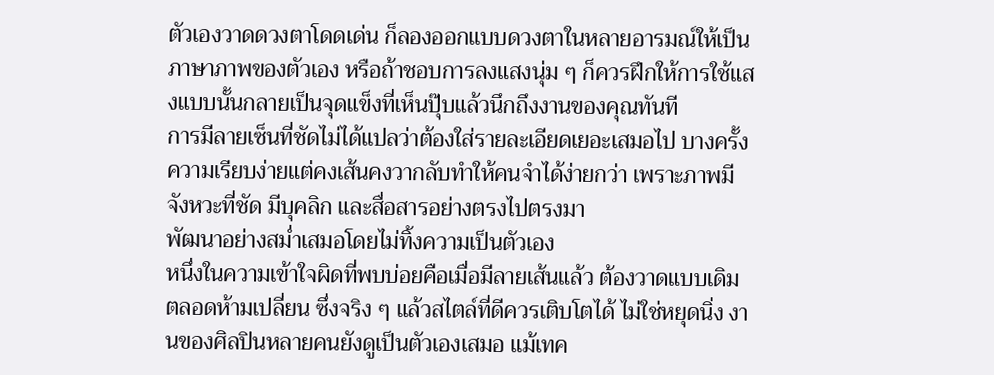ตัวเองวาดดวงตาโดดเด่น ก็ลองออกแบบดวงตาในหลายอารมณ์ให้เป็นภาษาภาพของตัวเอง หรือถ้าชอบการลงแสงนุ่ม ๆ ก็ควรฝึกให้การใช้แสงแบบนั้นกลายเป็นจุดแข็งที่เห็นปุ๊บแล้วนึกถึงงานของคุณทันที
การมีลายเซ็นที่ชัดไม่ได้แปลว่าต้องใส่รายละเอียดเยอะเสมอไป บางครั้งความเรียบง่ายแต่คงเส้นคงวากลับทำให้คนจำได้ง่ายกว่า เพราะภาพมีจังหวะที่ชัด มีบุคลิก และสื่อสารอย่างตรงไปตรงมา
พัฒนาอย่างสม่ำเสมอโดยไม่ทิ้งความเป็นตัวเอง
หนึ่งในความเข้าใจผิดที่พบบ่อยคือเมื่อมีลายเส้นแล้ว ต้องวาดแบบเดิมตลอดห้ามเปลี่ยน ซึ่งจริง ๆ แล้วสไตล์ที่ดีควรเติบโตได้ ไม่ใช่หยุดนิ่ง งานของศิลปินหลายคนยังดูเป็นตัวเองเสมอ แม้เทค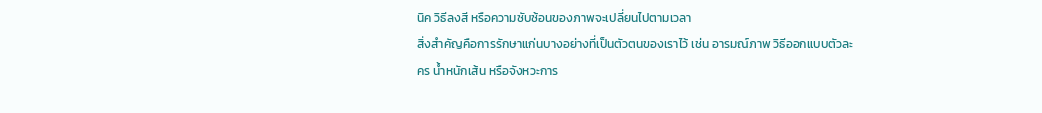นิค วิธีลงสี หรือความซับซ้อนของภาพจะเปลี่ยนไปตามเวลา
สิ่งสำคัญคือการรักษาแก่นบางอย่างที่เป็นตัวตนของเราไว้ เช่น อารมณ์ภาพ วิธีออกแบบตัวละคร น้ำหนักเส้น หรือจังหวะการ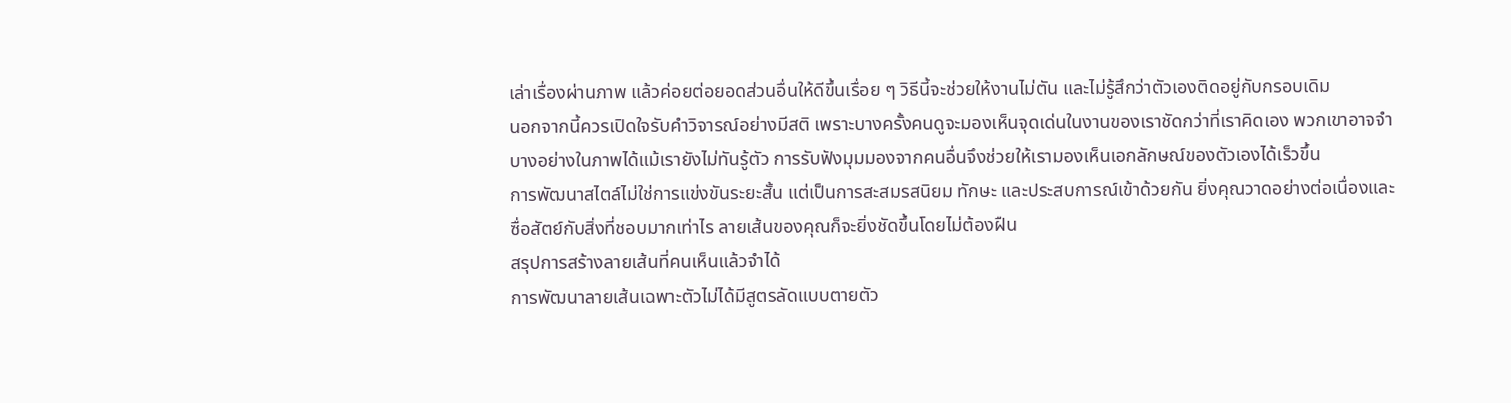เล่าเรื่องผ่านภาพ แล้วค่อยต่อยอดส่วนอื่นให้ดีขึ้นเรื่อย ๆ วิธีนี้จะช่วยให้งานไม่ตัน และไม่รู้สึกว่าตัวเองติดอยู่กับกรอบเดิม
นอกจากนี้ควรเปิดใจรับคำวิจารณ์อย่างมีสติ เพราะบางครั้งคนดูจะมองเห็นจุดเด่นในงานของเราชัดกว่าที่เราคิดเอง พวกเขาอาจจำบางอย่างในภาพได้แม้เรายังไม่ทันรู้ตัว การรับฟังมุมมองจากคนอื่นจึงช่วยให้เรามองเห็นเอกลักษณ์ของตัวเองได้เร็วขึ้น
การพัฒนาสไตล์ไม่ใช่การแข่งขันระยะสั้น แต่เป็นการสะสมรสนิยม ทักษะ และประสบการณ์เข้าด้วยกัน ยิ่งคุณวาดอย่างต่อเนื่องและซื่อสัตย์กับสิ่งที่ชอบมากเท่าไร ลายเส้นของคุณก็จะยิ่งชัดขึ้นโดยไม่ต้องฝืน
สรุปการสร้างลายเส้นที่คนเห็นแล้วจำได้
การพัฒนาลายเส้นเฉพาะตัวไม่ได้มีสูตรลัดแบบตายตัว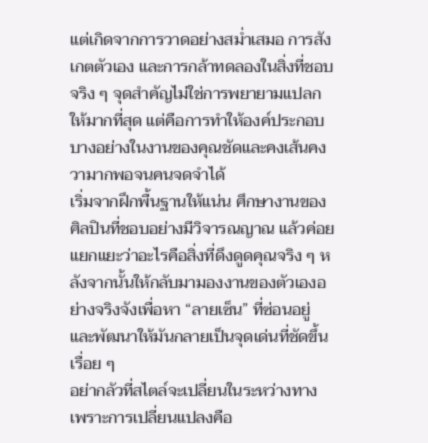แต่เกิดจากการวาดอย่างสม่ำเสมอ การสังเกตตัวเอง และการกล้าทดลองในสิ่งที่ชอบจริง ๆ จุดสำคัญไม่ใช่การพยายามแปลกให้มากที่สุด แต่คือการทำให้องค์ประกอบบางอย่างในงานของคุณชัดและคงเส้นคงวามากพอจนคนจดจำได้
เริ่มจากฝึกพื้นฐานให้แน่น ศึกษางานของศิลปินที่ชอบอย่างมีวิจารณญาณ แล้วค่อยแยกแยะว่าอะไรคือสิ่งที่ดึงดูดคุณจริง ๆ หลังจากนั้นให้กลับมามองงานของตัวเองอย่างจริงจังเพื่อหา “ลายเซ็น” ที่ซ่อนอยู่ และพัฒนาให้มันกลายเป็นจุดเด่นที่ชัดขึ้นเรื่อย ๆ
อย่ากลัวที่สไตล์จะเปลี่ยนในระหว่างทาง เพราะการเปลี่ยนแปลงคือ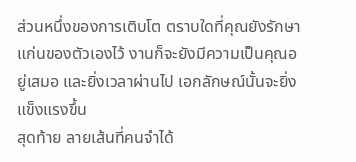ส่วนหนึ่งของการเติบโต ตราบใดที่คุณยังรักษาแก่นของตัวเองไว้ งานก็จะยังมีความเป็นคุณอยู่เสมอ และยิ่งเวลาผ่านไป เอกลักษณ์นั้นจะยิ่งแข็งแรงขึ้น
สุดท้าย ลายเส้นที่คนจำได้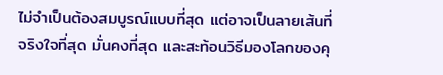ไม่จำเป็นต้องสมบูรณ์แบบที่สุด แต่อาจเป็นลายเส้นที่จริงใจที่สุด มั่นคงที่สุด และสะท้อนวิธีมองโลกของคุ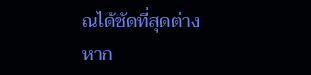ณได้ชัดที่สุดต่างหาก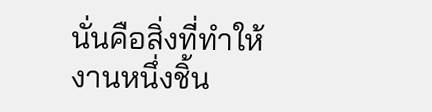นั่นคือสิ่งที่ทำให้งานหนึ่งชิ้น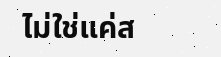ไม่ใช่แค่ส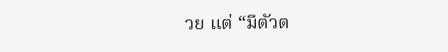วย แต่ “มีตัวต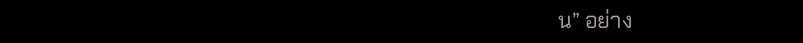น” อย่าง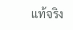แท้จริง